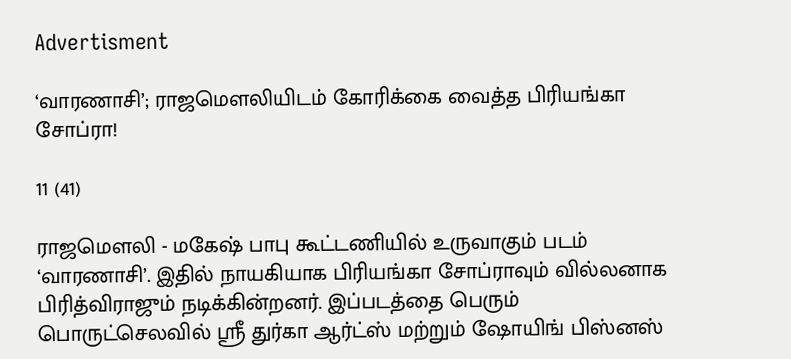Advertisment

‘வாரணாசி’; ராஜமௌலியிடம் கோரிக்கை வைத்த பிரியங்கா சோப்ரா!

11 (41)

ராஜமௌலி - மகேஷ் பாபு கூட்டணியில் உருவாகும் படம் ‘வாரணாசி’. இதில் நாயகியாக பிரியங்கா சோப்ராவும் வில்லனாக பிரித்விராஜும் நடிக்கின்றனர். இப்படத்தை பெரும் பொருட்செலவில் ஸ்ரீ துர்கா ஆர்ட்ஸ் மற்றும் ஷோயிங் பிஸ்னஸ்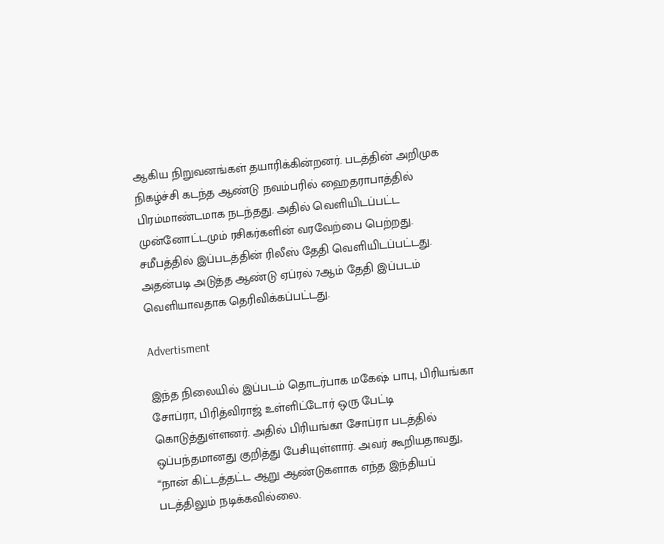ஆகிய நிறுவனங்கள் தயாரிக்கின்றனர். படத்தின் அறிமுக நிகழ்ச்சி கடந்த ஆண்டு நவம்பரில் ஹைதராபாத்தில் பிரம்மாண்டமாக நடந்தது. அதில் வெளியிடப்பட்ட முன்னோட்டமும் ரசிகர்களின் வரவேற்பை பெற்றது. சமீபத்தில் இப்படத்தின் ரிலீஸ் தேதி வெளியிடப்பட்டது. அதன்படி அடுத்த ஆண்டு ஏப்ரல் 7ஆம் தேதி இப்படம் வெளியாவதாக தெரிவிக்கப்பட்டது.

Advertisment

இந்த நிலையில் இப்படம் தொடர்பாக மகேஷ் பாபு, பிரியங்கா சோப்ரா, பிரித்விராஜ் உள்ளிட்டோர் ஒரு பேட்டி கொடுத்துள்ளனர். அதில் பிரியங்கா சோப்ரா படத்தில் ஒப்பந்தமானது குறித்து பேசியுள்ளார். அவர் கூறியதாவது, “நான் கிட்டத்தட்ட ஆறு ஆண்டுகளாக எந்த இந்தியப் படத்திலும் நடிக்கவில்லை.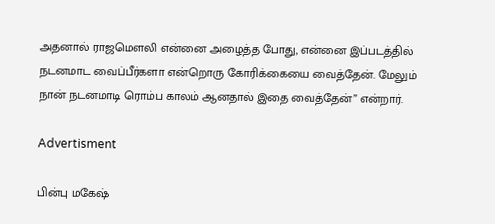அதனால் ராஜமௌலி என்னை அழைத்த போது, என்னை இப்படத்தில் நடனமாட வைப்பீர்களா என்றொரு கோரிக்கையை வைத்தேன். மேலும் நான் நடனமாடி ரொம்ப காலம் ஆனதால் இதை வைத்தேன்” என்றார்.

Advertisment

பின்பு மகேஷ்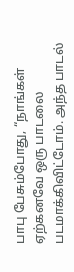பாபு பேசும்போது, “நாங்கள் ஏற்கனவே ஒரு பாடலை படமாக்கிவிட்டோம். அந்த பாடல்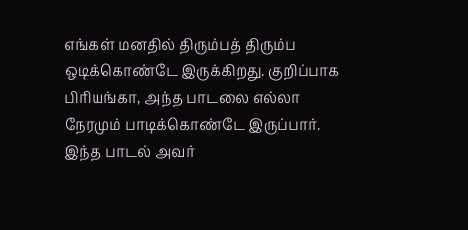எங்கள் மனதில் திரும்பத் திரும்ப ஒடிக்கொண்டே இருக்கிறது. குறிப்பாக பிரியங்கா, அந்த பாடலை எல்லா நேரமும் பாடிக்கொண்டே இருப்பார். இந்த பாடல் அவர்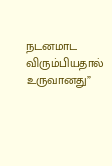நடனமாட விரும்பியதால் உருவானது”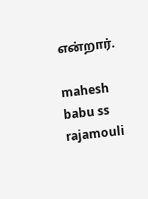என்றார்.

mahesh babu ss rajamouli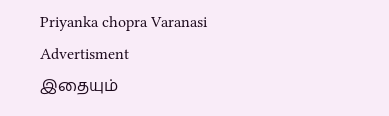Priyanka chopra Varanasi
Advertisment
இதையும்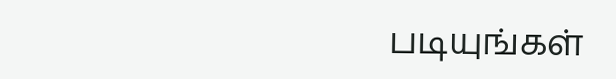படியுங்கள்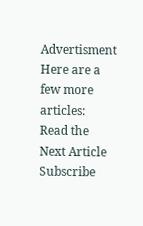Advertisment
Here are a few more articles:
Read the Next Article
Subscribe